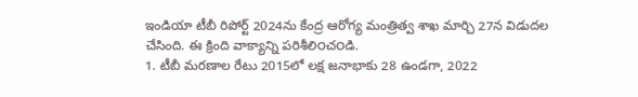ఇండియా టీబీ రిపోర్ట్ 2024ను కేంద్ర ఆరోగ్య మంత్రిత్వ శాఖ మార్చి 27న విడుదల చేసింది. ఈ క్రింది వాక్యాన్ని పరిశీలి౦చ౦డి.
1. టీబీ మరణాల రేటు 2015లో లక్ష జనాభాకు 28 ఉండగా, 2022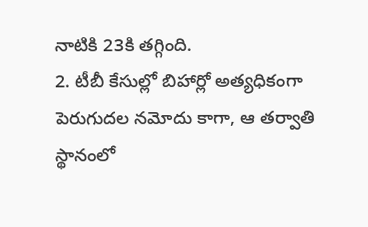నాటికి 23కి తగ్గింది.
2. టీబీ కేసుల్లో బిహార్లో అత్యధికంగా పెరుగుదల నమోదు కాగా, ఆ తర్వాతి స్థానంలో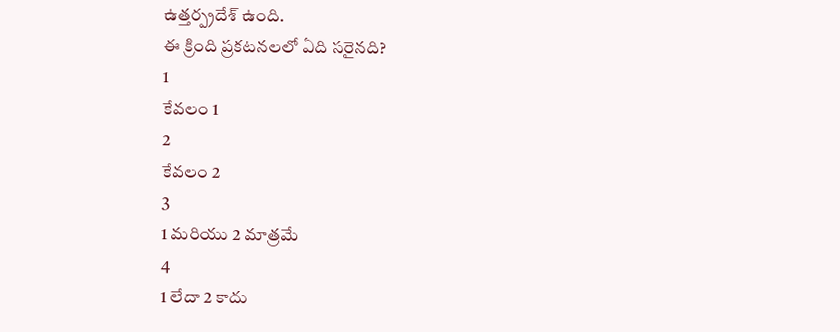ఉత్తర్ప్రదేశ్ ఉంది.
ఈ క్రింది ప్రకటనలలో ఏది సరైనది?
1
కేవలం 1
2
కేవలం 2
3
1 మరియు 2 మాత్రమే
4
1 లేదా 2 కాదు